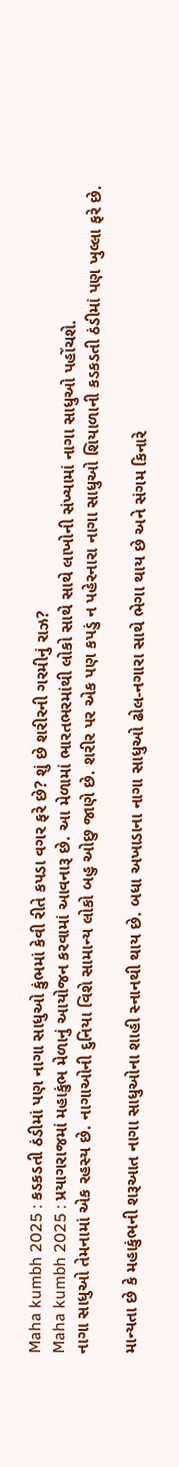Maha kumbh 2025 : કડકડતી ઠંડીમાં પણ નાગા સાધુઓ કુંભમાં કેવી રીતે કપડા વગર ફરે છે? શું છે શરીરની ગરમીનું રાઝ?
Maha kumbh 2025 : પ્રયાગરાજમાં મહાકુંભ મેળાનું આયોજન કરવામાં આવનારૂ છે. આ મેળામાં ભારતભરમાંથી લોકો સાથે સાથે લાખોની સંખ્યામાં નાગા સાધુઓ પહોંચશે.
નાગા સાધુઓ તેમનામાં એક રહસ્ય છે. નાગાઓની દુનિયા વિશે સામાન્ય લોકો બહુ ઓછુ જાણે છે. શરીર પર એક પણ કપડું ન પહેરનારા નાગા સાધુઓ શિયાળાની કડકડતી ઠંડીમાં પણ ખુલ્લા ફરે છે.

માન્યતા છે કે મહાકુંભની શરૂઆત નાગા સાધુઓના શાહી સ્નાનથી થાય છે. બધા અખાડાના નાગા સાધુઓ ઢોલ-નગારા સાથે ભેગા થાય છે અને સંગમ કિનારે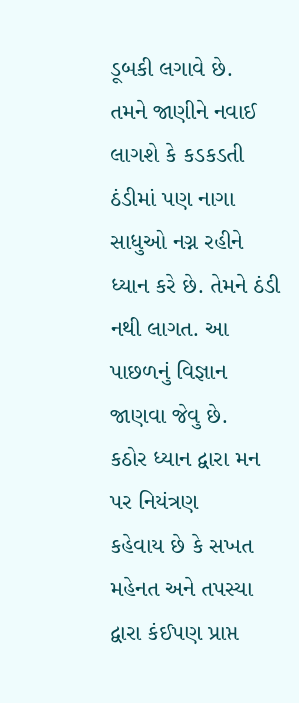ડૂબકી લગાવે છે.
તમને જાણીને નવાઈ લાગશે કે કડકડતી ઠંડીમાં પણ નાગા સાધુઓ નગ્ન રહીને ધ્યાન કરે છે. તેમને ઠંડી નથી લાગત. આ પાછળનું વિજ્ઞાન જાણવા જેવુ છે.
કઠોર ધ્યાન દ્વારા મન પર નિયંત્રણ
કહેવાય છે કે સખત મહેનત અને તપસ્યા દ્વારા કંઈપણ પ્રાપ્ત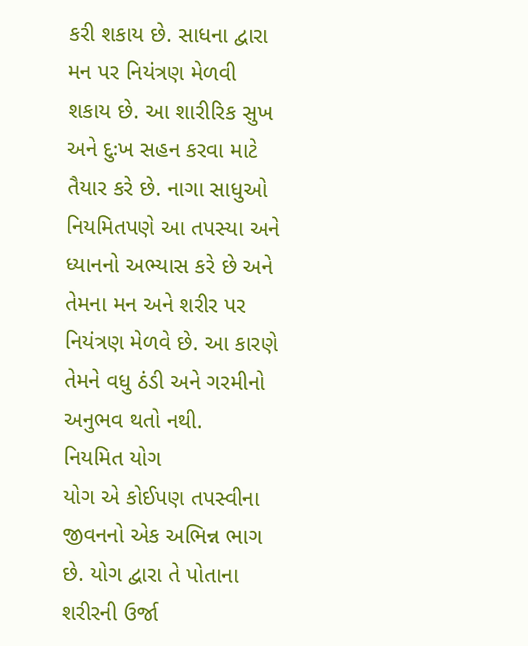કરી શકાય છે. સાધના દ્વારા મન પર નિયંત્રણ મેળવી શકાય છે. આ શારીરિક સુખ અને દુઃખ સહન કરવા માટે તૈયાર કરે છે. નાગા સાધુઓ નિયમિતપણે આ તપસ્યા અને ધ્યાનનો અભ્યાસ કરે છે અને તેમના મન અને શરીર પર નિયંત્રણ મેળવે છે. આ કારણે તેમને વધુ ઠંડી અને ગરમીનો અનુભવ થતો નથી.
નિયમિત યોગ
યોગ એ કોઈપણ તપસ્વીના જીવનનો એક અભિન્ન ભાગ છે. યોગ દ્વારા તે પોતાના શરીરની ઉર્જા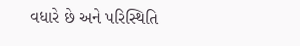વધારે છે અને પરિસ્થિતિ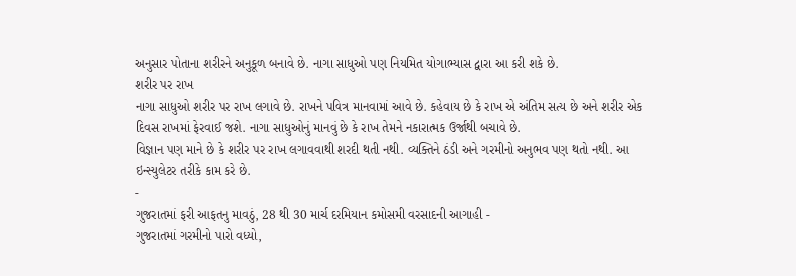અનુસાર પોતાના શરીરને અનુકૂળ બનાવે છે. નાગા સાધુઓ પણ નિયમિત યોગાભ્યાસ દ્વારા આ કરી શકે છે.
શરીર પર રાખ
નાગા સાધુઓ શરીર પર રાખ લગાવે છે. રાખને પવિત્ર માનવામાં આવે છે. કહેવાય છે કે રાખ એ અંતિમ સત્ય છે અને શરીર એક દિવસ રાખમાં ફેરવાઈ જશે. નાગા સાધુઓનું માનવું છે કે રાખ તેમને નકારાત્મક ઉર્જાથી બચાવે છે.
વિજ્ઞાન પણ માને છે કે શરીર પર રાખ લગાવવાથી શરદી થતી નથી. વ્યક્તિને ઠંડી અને ગરમીનો અનુભવ પણ થતો નથી. આ ઇન્સ્યુલેટર તરીકે કામ કરે છે.
-
ગુજરાતમાં ફરી આફતનુ માવઠું, 28 થી 30 માર્ચ દરમિયાન કમોસમી વરસાદની આગાહી -
ગુજરાતમાં ગરમીનો પારો વધ્યો,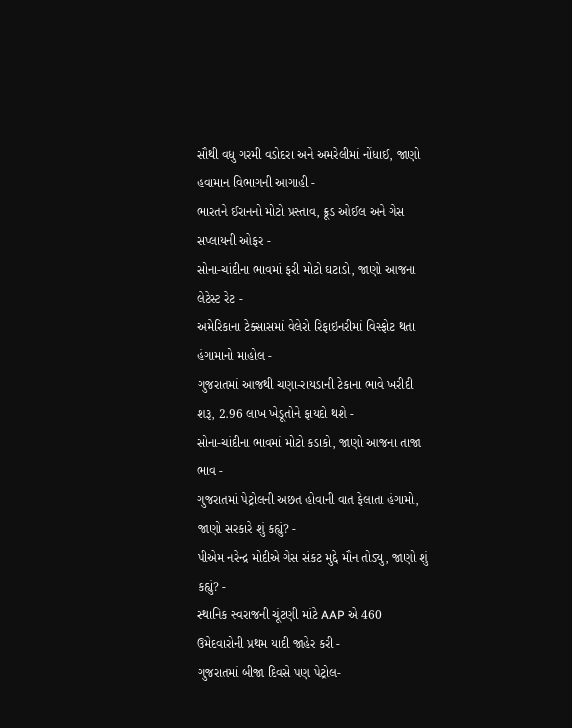સૌથી વધુ ગરમી વડોદરા અને અમરેલીમાં નોંધાઈ, જાણો હવામાન વિભાગની આગાહી -
ભારતને ઈરાનનો મોટો પ્રસ્તાવ, ક્રૂડ ઓઈલ અને ગેસ સપ્લાયની ઓફર -
સોના-ચાંદીના ભાવમાં ફરી મોટો ઘટાડો, જાણો આજના લેટેસ્ટ રેટ -
અમેરિકાના ટેક્સાસમાં વેલેરો રિફાઇનરીમાં વિસ્ફોટ થતા હંગામાનો માહોલ -
ગુજરાતમાં આજથી ચણા-રાયડાની ટેકાના ભાવે ખરીદી શરૂ, 2.96 લાખ ખેડૂતોને ફાયદો થશે -
સોના-ચાંદીના ભાવમાં મોટો કડાકો, જાણો આજના તાજા ભાવ -
ગુજરાતમાં પેટ્રોલની અછત હોવાની વાત ફેલાતા હંગામો, જાણો સરકારે શું કહ્યું? -
પીએમ નરેન્દ્ર મોદીએ ગેસ સંકટ મુદ્દે મૌન તોડ્યુ, જાણો શું કહ્યું? -
સ્થાનિક સ્વરાજની ચૂંટણી માંટે AAP એ 460 ઉમેદવારોની પ્રથમ યાદી જાહેર કરી -
ગુજરાતમાં બીજા દિવસે પણ પેટ્રોલ-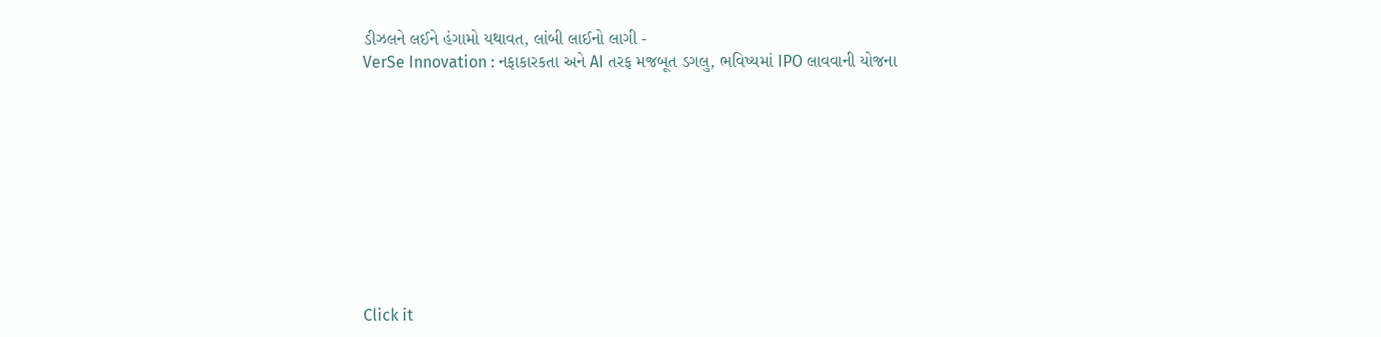ડીઝલને લઈને હંગામો યથાવત, લાંબી લાઈનો લાગી -
VerSe Innovation : નફાકારકતા અને AI તરફ મજબૂત ડગલુ, ભવિષ્યમાં IPO લાવવાની યોજના










Click it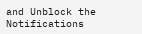and Unblock the Notifications